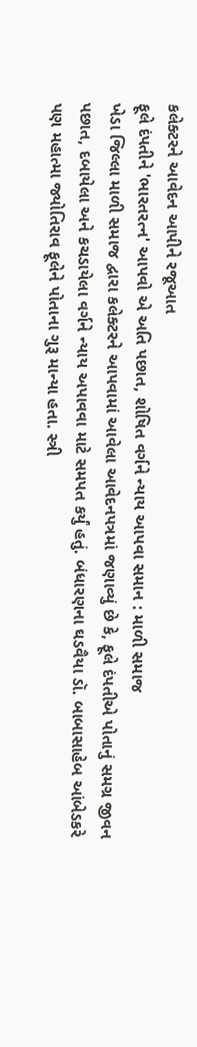કલેક્ટરને આવેદન આપીને રજૂઆત
ફૂલે દંપતીને 'ભારતરત્ન' આપવો એ અતિ પછાત, શોષિત વર્ગને ન્યાય આપવા સમાન : માળી સમાજ
ખેડા જિલ્લા માળી સમાજ દ્વારા કલેક્ટરને આપવામાં આવેલા આવેદનપત્રમાં જણાવ્યું છે કે, ફૂલે દંપતીએ પોતાનું સમગ્ર જીવન પછાત, દબાયેલા અને કચડાયેલા વર્ગને ન્યાય અપાવવા માટે સમપત કર્યું હતું. બંધારણના ઘડવૈયા ડૉ. બાબાસાહેબ આંબેડકરે પણ મહાત્મા જ્યોતિરાવ ફૂલેને પોતાના ગુરૂ માન્યા હતા. સ્ત્રી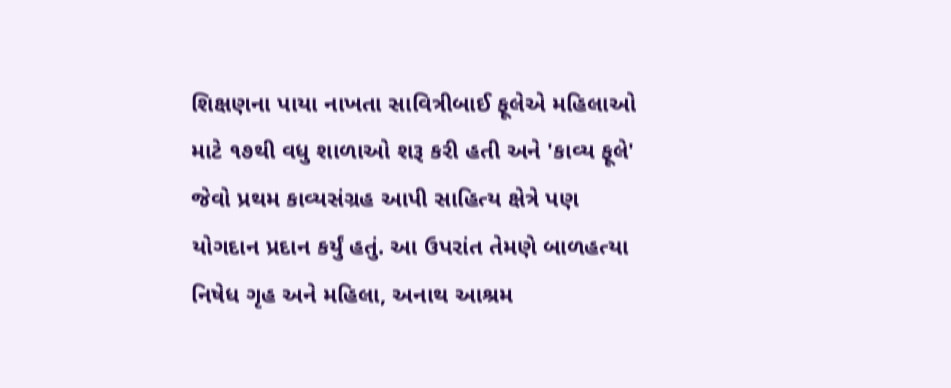શિક્ષણના પાયા નાખતા સાવિત્રીબાઈ ફૂલેએ મહિલાઓ માટે ૧૭થી વધુ શાળાઓ શરૂ કરી હતી અને 'કાવ્ય ફૂલે' જેવો પ્રથમ કાવ્યસંગ્રહ આપી સાહિત્ય ક્ષેત્રે પણ યોગદાન પ્રદાન કર્યું હતું. આ ઉપરાંત તેમણે બાળહત્યા નિષેધ ગૃહ અને મહિલા, અનાથ આશ્રમ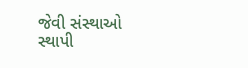જેવી સંસ્થાઓ સ્થાપી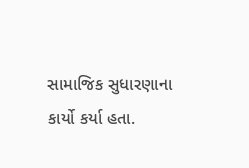સામાજિક સુધારણાના કાર્યો કર્યા હતા.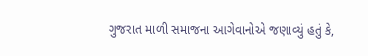ગુજરાત માળી સમાજના આગેવાનોએ જણાવ્યું હતું કે,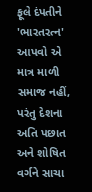ફૂલે દંપતીને 'ભારતરત્ન' આપવો એ માત્ર માળી સમાજ નહીં, પરંતુ દેશના અતિ પછાત અને શોષિત વર્ગને સાચા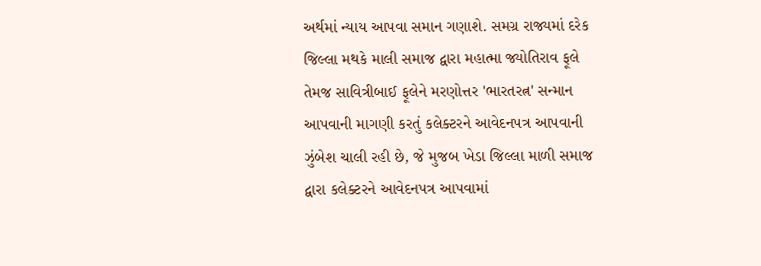અર્થમાં ન્યાય આપવા સમાન ગણાશે. સમગ્ર રાજ્યમાં દરેક જિલ્લા મથકે માલી સમાજ દ્વારા મહાત્મા જ્યોતિરાવ ફૂલે તેમજ સાવિત્રીબાઈ ફૂલેને મરણોત્તર 'ભારતરત્ન' સન્માન આપવાની માગણી કરતું કલેક્ટરને આવેદનપત્ર આપવાની ઝુંબેશ ચાલી રહી છે, જે મુજબ ખેડા જિલ્લા માળી સમાજ દ્વારા કલેક્ટરને આવેદનપત્ર આપવામાં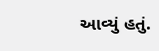આવ્યું હતું.